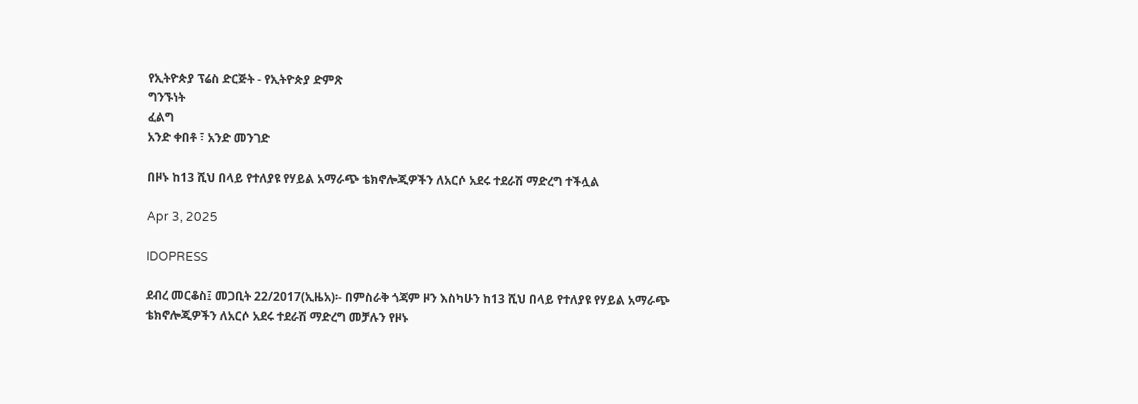የኢትዮጵያ ፕሬስ ድርጅት - የኢትዮጵያ ድምጽ
ግንኙነት
ፈልግ
አንድ ቀበቶ ፣ አንድ መንገድ

በዞኑ ከ13 ሺህ በላይ የተለያዩ የሃይል አማራጭ ቴክኖሎጂዎችን ለአርሶ አደሩ ተደራሽ ማድረግ ተችሏል

Apr 3, 2025

IDOPRESS

ደብረ መርቆስ፤ መጋቢት 22/2017(ኢዜአ)፡- በምስራቅ ጎጃም ዞን እስካሁን ከ13 ሺህ በላይ የተለያዩ የሃይል አማራጭ ቴክኖሎጂዎችን ለአርሶ አደሩ ተደራሽ ማድረግ መቻሉን የዞኑ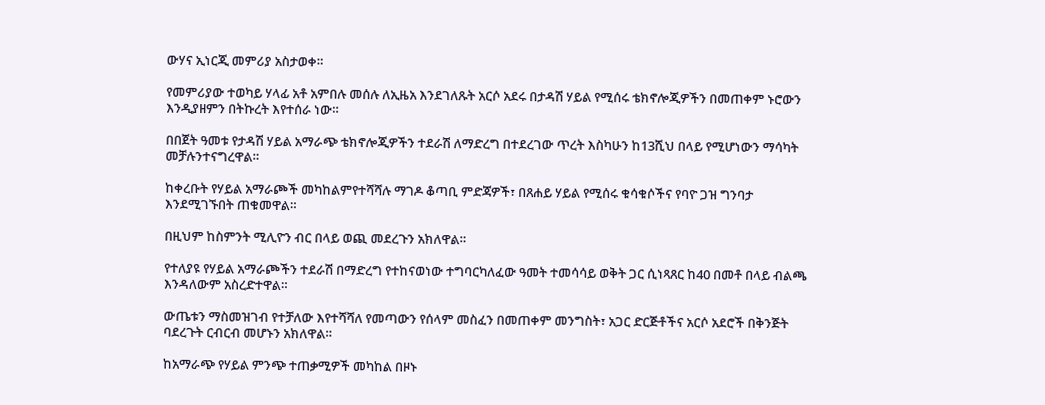ውሃና ኢነርጂ መምሪያ አስታወቀ።

የመምሪያው ተወካይ ሃላፊ አቶ አምበሉ መሰሉ ለኢዜአ እንደገለጹት አርሶ አደሩ በታዳሽ ሃይል የሚሰሩ ቴክኖሎጂዎችን በመጠቀም ኑሮውን እንዲያዘምን በትኩረት እየተሰራ ነው።

በበጀት ዓመቱ የታዳሽ ሃይል አማራጭ ቴክኖሎጂዎችን ተደራሽ ለማድረግ በተደረገው ጥረት እስካሁን ከ13ሺህ በላይ የሚሆነውን ማሳካት መቻሉንተናግረዋል።

ከቀረቡት የሃይል አማራጮች መካከልምየተሻሻሉ ማገዶ ቆጣቢ ምድጃዎች፣ በጸሐይ ሃይል የሚሰሩ ቁሳቁሶችና የባዮ ጋዝ ግንባታ እንደሚገኙበት ጠቁመዋል።

በዚህም ከስምንት ሚሊዮን ብር በላይ ወጪ መደረጉን አክለዋል።

የተለያዩ የሃይል አማራጮችን ተደራሽ በማድረግ የተከናወነው ተግባርካለፈው ዓመት ተመሳሳይ ወቅት ጋር ሲነጻጸር ከ40 በመቶ በላይ ብልጫ እንዳለውም አስረድተዋል።

ውጤቱን ማስመዝገብ የተቻለው እየተሻሻለ የመጣውን የሰላም መስፈን በመጠቀም መንግስት፣ አጋር ድርጅቶችና አርሶ አደሮች በቅንጅት ባደረጉት ርብርብ መሆኑን አክለዋል።

ከአማራጭ የሃይል ምንጭ ተጠቃሚዎች መካከል በዞኑ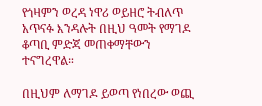የጎዛምን ወረዳ ነዋሪ ወይዘሮ ትብለጥ አጥናፉ እንዳሉት በዚህ ዓመት የማገዶ ቆጣቢ ምድጃ መጠቀማቸውን ተናግረዋል።

በዚህም ለማገዶ ይወጣ የነበረው ወጪ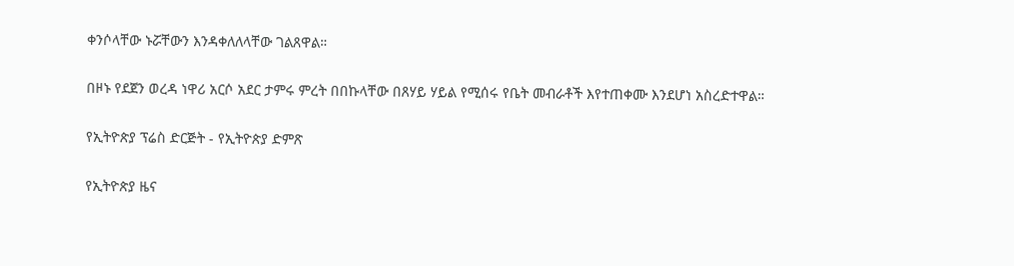ቀንሶላቸው ኑሯቸውን እንዳቀለለላቸው ገልጸዋል።

በዞኑ የደጀን ወረዳ ነዋሪ አርሶ አደር ታምሩ ምረት በበኩላቸው በጸሃይ ሃይል የሚሰሩ የቤት መብራቶች እየተጠቀሙ እንደሆነ አስረድተዋል።

የኢትዮጵያ ፕሬስ ድርጅት - የኢትዮጵያ ድምጽ

የኢትዮጵያ ዜና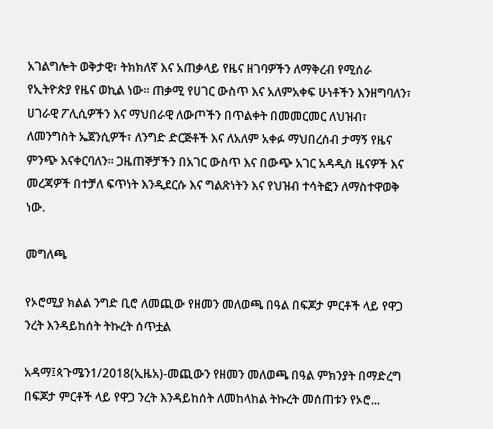አገልግሎት ወቅታዊ፣ ትክክለኛ እና አጠቃላይ የዜና ዘገባዎችን ለማቅረብ የሚሰራ የኢትዮጵያ የዜና ወኪል ነው። ጠቃሚ የሀገር ውስጥ እና አለምአቀፍ ሁነቶችን እንዘግባለን፣ ሀገራዊ ፖሊሲዎችን እና ማህበራዊ ለውጦችን በጥልቀት በመመርመር ለህዝብ፣ ለመንግስት ኤጀንሲዎች፣ ለንግድ ድርጅቶች እና ለአለም አቀፉ ማህበረሰብ ታማኝ የዜና ምንጭ እናቀርባለን። ጋዜጠኞቻችን በአገር ውስጥ እና በውጭ አገር አዳዲስ ዜናዎች እና መረጃዎች በተቻለ ፍጥነት እንዲደርሱ እና ግልጽነትን እና የህዝብ ተሳትፎን ለማስተዋወቅ ነው.

መግለጫ

የኦሮሚያ ክልል ንግድ ቢሮ ለመጪው የዘመን መለወጫ በዓል በፍጆታ ምርቶች ላይ የዋጋ ንረት እንዳይከሰት ትኩረት ሰጥቷል

አዳማ፤ጳጉሜን1/2018(ኢዜአ)-መጪውን የዘመን መለወጫ በዓል ምክንያት በማድረግ በፍጆታ ምርቶች ላይ የዋጋ ንረት እንዳይከሰት ለመከላከል ትኩረት መሰጠቱን የኦሮ...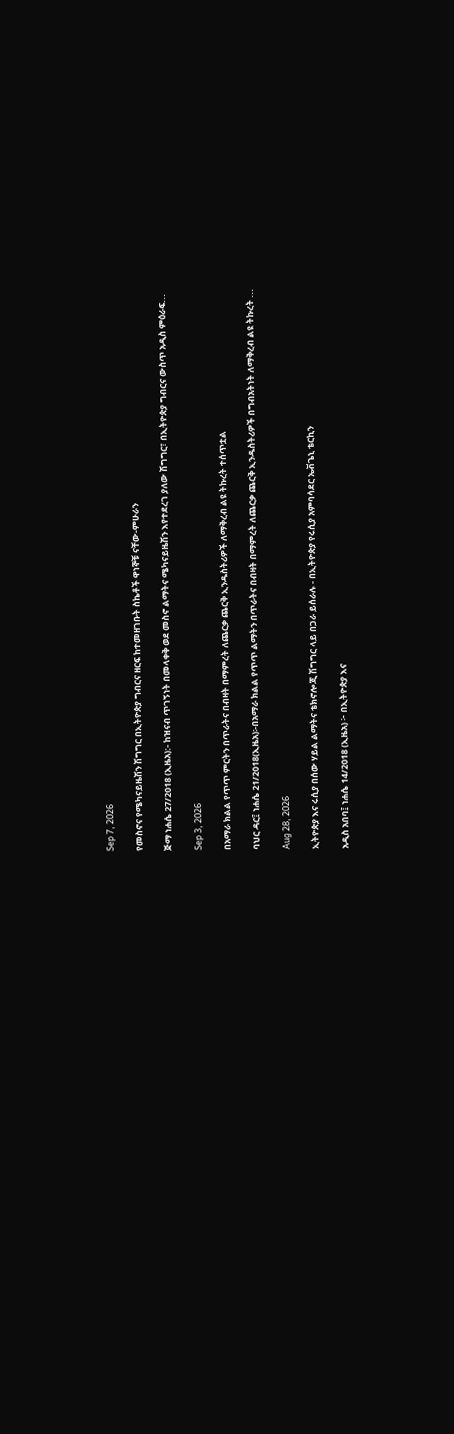Sep 7, 2026

የመስኖና የሜካናይዜሽን ሽግግር በኢትዮጵያ ግብርና ዘርፍ ከተመዘገቡት ስኬቶች ዋነኞቹ ናቸው-ምሁራን

ጅማ ነሐሴ 27/2018 (ኢዜአ):- ከዝናብ ጥገኝነት በመላቀቅ ወደ መስኖ ልማትና ሜካናይዜሽን እየተደረገ ያለው ሽግግር፣ በኢትዮጵያ ግብርና ውስጥ አዲስ ምዕራፍ...

Sep 3, 2026

በአማራ ክልል የጥጥ ምርትን በጥራትና በብዛት በማምረት ለጨርቃ ጨርቅ ኢንዱስትሪዎች ለማቅረብ ልዩ ትኩረት ተሰጥቷል

ባህር ዳር፤ ነሐሴ 21/2018(ኢዜአ)፡-በአማራ ክልል የጥጥ ልማትን በጥራትና በብዛት በማምረት ለጨርቃ ጨርቅ ኢንዱስትሪዎች በግብአትነት ለማቅረብ ልዩ ትኩረት ...

Aug 28, 2026

ኢትዮጵያ እና ሩሲያ በሰው ሃይል ልማትና ቴክኖሎጂ ሽግግር ላይ በጋራ ይሰራሉ - በኢትዮጵያ የሩሲያ አምባሳደር ኤቭጌኒ ቴርኪን

አዲስ አበባ፤ ነሐሴ 14/2018 (ኢዜአ) ፦ በኢትዮጵያ እና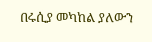በሩሲያ መካከል ያለውን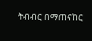ትብብር በማጠናከር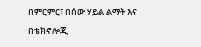በምርምር፣ በሰው ሃይል ልማት እና በቴክኖሎጂ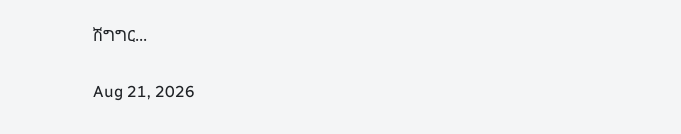ሽግግር...

Aug 21, 2026